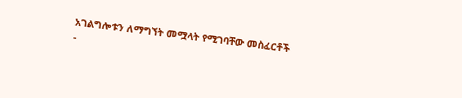አገልግሎቱን ለማግኘት መሟላት የሚገባቸው መስፈርቶች
-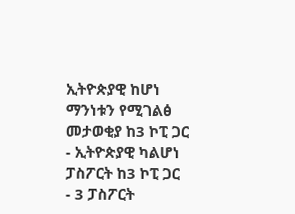ኢትዮጵያዊ ከሆነ ማንነቱን የሚገልፅ መታወቂያ ከ3 ኮፒ ጋር
- ኢትዮጵያዊ ካልሆነ ፓስፖርት ከ3 ኮፒ ጋር
- 3 ፓስፖርት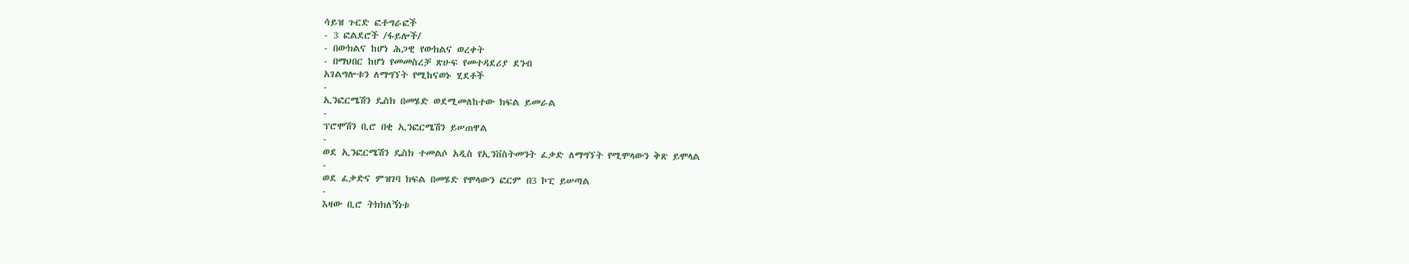ሳይዝ ጉርድ ፎቶግራፎች
- 3 ፎልደሮች /ፋይሎች/
- በውክልና ከሆነ ሕጋዊ የውክልና ወረቀት
- በማህበር ከሆነ የመመስረቻ ጽሁፍ የመተዳደሪያ ደንብ
አገልግሎቱን ለማግኘት የሚከናወኑ ሂደቶች
-
ኢንፎርሜሽን ዴስክ በመሄድ ወደሚመለከተው ክፍል ይመራል
-
ፕሮሞሽን ቢሮ በቂ ኢንፎርሜሽን ይሠጠዋል
-
ወደ ኢንፎርሜሽን ዴስክ ተመልሶ አዲስ የኢንቨስትመንት ፈቃድ ለማግኘት የሚሞላውን ቅጽ ይሞላል
-
ወደ ፈቃድና ምዝገባ ክፍል በመሄድ የሞላውን ፎርም በ3 ኮፒ ይሠጣል
-
እዛው ቢሮ ትክክለኝነቱ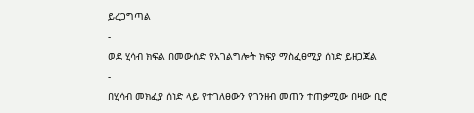ይረጋግጣል
-
ወደ ሂሳብ ክፍል በመውሰድ የአገልግሎት ክፍያ ማስፈፀሚያ ሰነድ ይዘጋጃል
-
በሂሳብ መክፈያ ሰነድ ላይ የተገለፀውን የገንዘብ መጠን ተጠቃሚው በዛው ቢሮ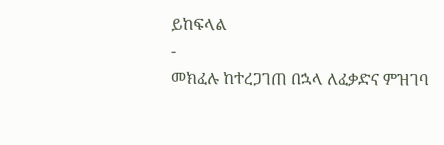ይከፍላል
-
መክፈሉ ከተረጋገጠ በኋላ ለፈቃድና ምዝገባ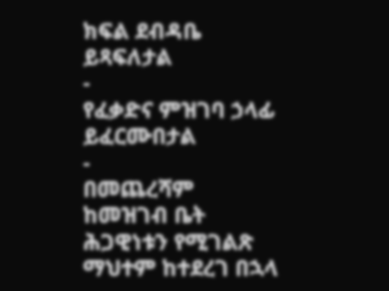ክፍል ደብዳቤ ይጻፍለታል
-
የፈቃድና ምዝገባ ኃላፊ ይፈርሙበታል
-
በመጨረሻም ከመዝገብ ቤት ሕጋዊነቱን የሚገልጽ ማህተም ከተደረገ በኋላ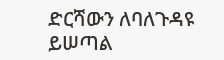ድርሻውን ለባለጉዳዩ ይሠጣል